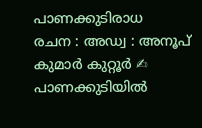പാണക്കുടിരാധ
രചന : അഡ്വ : അനൂപ് കുമാർ കുറ്റൂർ ✍ പാണക്കുടിയിൽ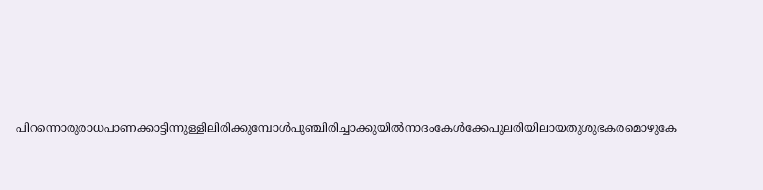പിറന്നൊരുരാധപാണക്കാട്ടിന്നുള്ളിലിരിക്കുമ്പോൾപുഞ്ചിരിച്ചാക്കുയിൽനാദംകേൾക്കേപുലരിയിലായതുശുഭകരമൊഴുകേ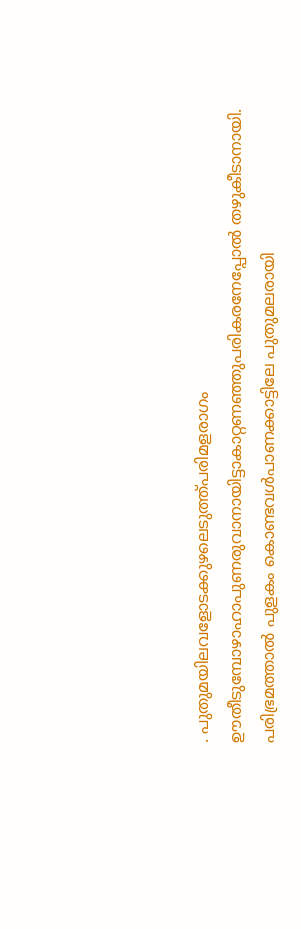. പുതുമയിലവളോടക്കുഴലെടുത്ത്പരിമളരാഗം ഊതീടുമ്പോഴാഹാപുണരുവാനായിട്ടാകാറ്റണഞ്ഞുപരികരനേപ്പോൽ തഴുകീടാനായി. പരിഭ്രമത്താൽ പുളകം കൊണ്ടവൾപാണക്കാട്ടിലേ പുതുമലരായി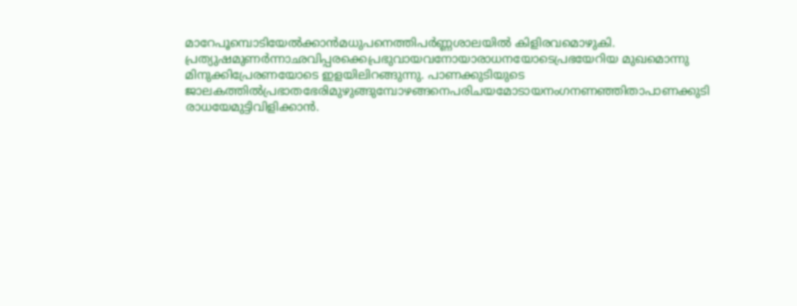മാറേപൂമ്പൊടിയേൽക്കാൻമധുപനെത്തിപർണ്ണശാലയിൽ കിളിരവമൊഴുകി. പ്രത്യുഷമുണർന്നാഛവിപ്പരക്കെപ്രഭുവായവനോയാരാധനയോടെപ്രഭയേറിയ മുഖമൊന്നു മിനുക്കിപ്രേരണയോടെ ഇളയിലിറങ്ങുന്നു. പാണക്കുടിയുടെ ജാലകത്തിൽപ്രഭാതഭേരിമുഴുങ്ങുമ്പോഴങ്ങനെപരിചയമോടായനംഗനണഞ്ഞിതാപാണക്കുടി രാധയേമുട്ടിവിളിക്കാൻ.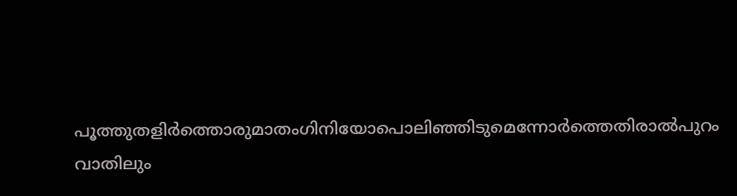പൂത്തുതളിർത്തൊരുമാതംഗിനിയോപൊലിഞ്ഞിടുമെന്നോർത്തെതിരാൽപുറം വാതിലും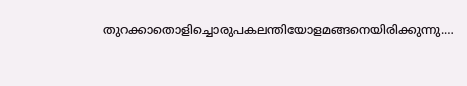തുറക്കാതൊളിച്ചൊരുപകലന്തിയോളമങ്ങനെയിരിക്കുന്നു.…